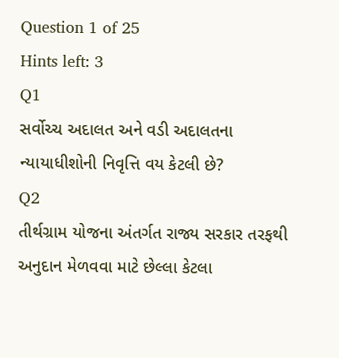Question 1 of 25
Hints left: 3
Q1
સર્વોચ્ચ અદાલત અને વડી અદાલતના ન્યાયાધીશોની નિવૃત્તિ વય કેટલી છે?
Q2
તીર્થગ્રામ યોજના અંતર્ગત રાજ્ય સરકાર તરફથી અનુદાન મેળવવા માટે છેલ્લા કેટલા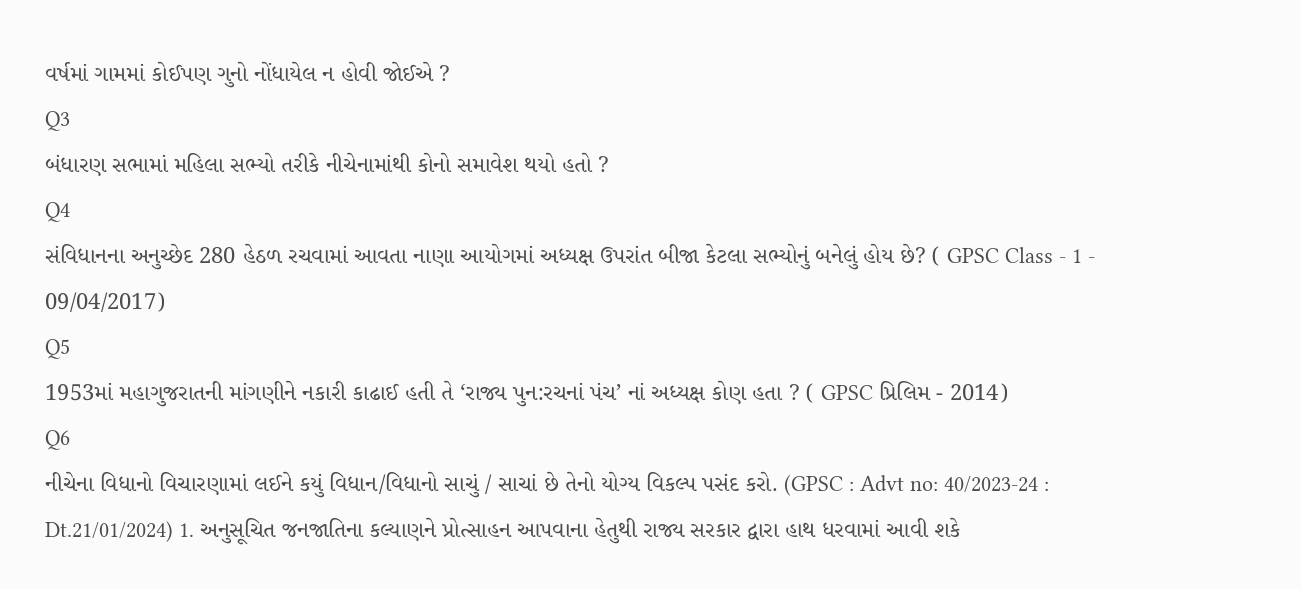વર્ષમાં ગામમાં કોઈપણ ગુનો નોંધાયેલ ન હોવી જોઈએ ?
Q3
બંધારણ સભામાં મહિલા સભ્યો તરીકે નીચેનામાંથી કોનો સમાવેશ થયો હતો ?
Q4
સંવિધાનના અનુચ્છેદ 280 હેઠળ રચવામાં આવતા નાણા આયોગમાં અધ્યક્ષ ઉપરાંત બીજા કેટલા સભ્યોનું બનેલું હોય છે? ( GPSC Class - 1 - 09/04/2017)
Q5
1953માં મહાગુજરાતની માંગણીને નકારી કાઢાઈ હતી તે ‘રાજ્ય પુન:રચનાં પંચ’ નાં અધ્યક્ષ કોણ હતા ? ( GPSC પ્રિલિમ - 2014)
Q6
નીચેના વિધાનો વિચારણામાં લઈને કયું વિધાન/વિધાનો સાચું / સાચાં છે તેનો યોગ્ય વિકલ્પ પસંદ કરો. (GPSC : Advt no: 40/2023-24 : Dt.21/01/2024) 1. અનુસૂચિત જનજાતિના કલ્યાણને પ્રોત્સાહન આપવાના હેતુથી રાજ્ય સરકાર દ્વારા હાથ ધરવામાં આવી શકે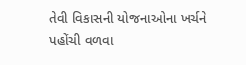તેવી વિકાસની યોજનાઓના ખર્ચને પહોંચી વળવા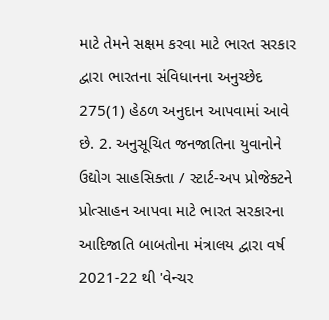માટે તેમને સક્ષમ કરવા માટે ભારત સરકાર દ્વારા ભારતના સંવિધાનના અનુચ્છેદ 275(1) હેઠળ અનુદાન આપવામાં આવે છે. 2. અનુસૂચિત જનજાતિના યુવાનોને ઉદ્યોગ સાહસિક્તા / સ્ટાર્ટ-અપ પ્રોજેક્ટને પ્રોત્સાહન આપવા માટે ભારત સરકારના આદિજાતિ બાબતોના મંત્રાલય દ્વારા વર્ષ 2021-22 થી 'વેન્ચર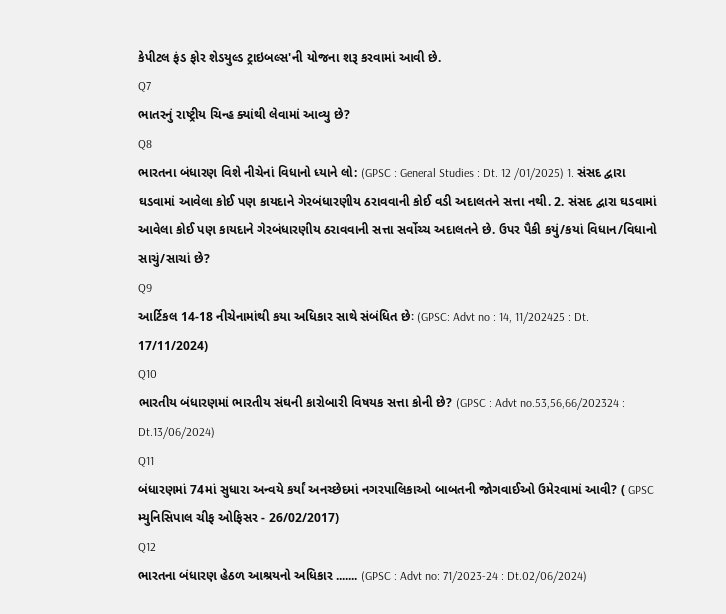કેપીટલ ફંડ ફોર શેડયુલ્ડ ટ્રાઇબલ્સ'ની યોજના શરૂ કરવામાં આવી છે.
Q7
ભાતરનું રાષ્ટ્રીય ચિન્હ ક્યાંથી લેવામાં આવ્યુ છે?
Q8
ભારતના બંધારણ વિશે નીચેનાં વિધાનો ધ્યાને લો: (GPSC : General Studies : Dt. 12 /01/2025) 1. સંસદ દ્વારા ઘડવામાં આવેલા કોઈ પણ કાયદાને ગેરબંધારણીય ઠરાવવાની કોઈ વડી અદાલતને સત્તા નથી. 2. સંસદ દ્વારા ઘડવામાં આવેલા કોઈ પણ કાયદાને ગેરબંધારણીય ઠરાવવાની સત્તા સર્વોચ્ચ અદાલતને છે. ઉપર પૈકી કયું/કયાં વિધાન/વિધાનો સાચું/સાચાં છે?
Q9
આર્ટિકલ 14-18 નીચેનામાંથી કયા અધિકાર સાથે સંબંધિત છેઃ (GPSC: Advt no : 14, 11/202425 : Dt. 17/11/2024)
Q10
ભારતીય બંધારણમાં ભારતીય સંઘની કારોબારી વિષયક સત્તા કોની છે? (GPSC : Advt no.53,56,66/202324 : Dt.13/06/2024)
Q11
બંધારણમાં 74માં સુધારા અન્વયે કર્યાં અનચ્છેદમાં નગરપાલિકાઓ બાબતની જોગવાઈઓ ઉમેરવામાં આવી? ( GPSC મ્યુનિસિપાલ ચીફ ઓફિસર - 26/02/2017)
Q12
ભારતના બંધારણ હેઠળ આશ્રયનો અધિકાર ....... (GPSC : Advt no: 71/2023-24 : Dt.02/06/2024)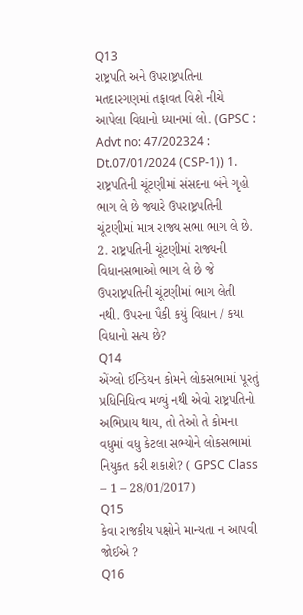Q13
રાષ્ટ્રપતિ અને ઉપરાષ્ટ્રપતિના મતદારગણમાં તફાવત વિશે નીચે આપેલા વિધાનો ધ્યાનમાં લો. (GPSC : Advt no: 47/202324 : Dt.07/01/2024 (CSP-1)) 1. રાષ્ટ્રપતિની ચૂંટણીમાં સંસદના બંને ગૃહો ભાગ લે છે જ્યારે ઉપરાષ્ટ્રપતિની ચૂંટણીમાં માત્ર રાજ્ય સભા ભાગ લે છે. 2. રાષ્ટ્રપતિની ચૂંટણીમાં રાજ્યની વિધાનસભાઓ ભાગ લે છે જે ઉપરાષ્ટ્રપતિની ચૂંટણીમાં ભાગ લેતી નથી. ઉપરના પૈકી કયું વિધાન / કયા વિધાનો સત્ય છે?
Q14
એંગ્લો ઈન્ડિયન કોમને લોકસભામાં પૂરતું પ્રધિનિધિત્વ મળ્યું નથી એવો રાષ્ટ્રપતિનો અભિપ્રાય થાય, તો તેઓ તે કોમના વધુમાં વધુ કેટલા સભ્યોને લોકસભામાં નિયુકત કરી શકાશે? ( GPSC Class – 1 – 28/01/2017)
Q15
કેવા રાજકીય પક્ષોને માન્યતા ન આપવી જોઈએ ?
Q16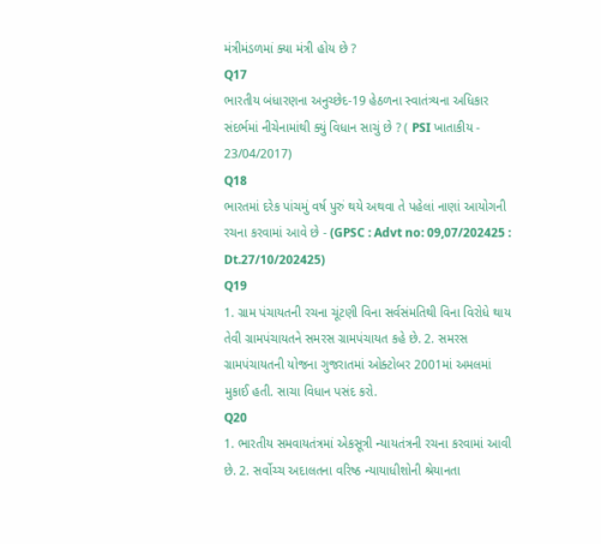મંત્રીમંડળમાં ક્યા મંત્રી હોય છે ?
Q17
ભારતીય બંધારણના અનુચ્છેદ-19 હેઠળના સ્વાતંત્ર્યના અધિકાર સંદર્ભમાં નીચેનામાંથી ક્યું વિધાન સાચું છે ? ( PSI ખાતાકીય - 23/04/2017)
Q18
ભારતમાં દરેક પાંચમું વર્ષ પુરું થયે અથવા તે પહેલાં નાણાં આયોગની રચના કરવામાં આવે છે - (GPSC : Advt no: 09,07/202425 : Dt.27/10/202425)
Q19
1. ગ્રામ પંચાયતની રચના ચૂંટણી વિના સર્વસંમતિથી વિના વિરોધે થાય તેવી ગ્રામપંચાયતને સમરસ ગ્રામપંચાયત કહે છે. 2. સમરસ ગ્રામપંચાયતની યોજના ગુજરાતમાં ઓક્ટોબર 2001માં અમલમાં મુકાઈ હતી. સાચા વિધાન પસંદ કરો.
Q20
1. ભારતીય સમવાયતંત્રમાં એકસૂત્રી ન્યાયતંત્રની રચના કરવામાં આવી છે. 2. સર્વોચ્ચ અદાલતના વરિષ્ઠ ન્યાયાધીશોની શ્રેયાનતા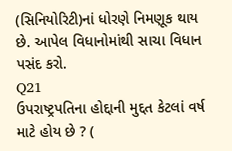(સિનિયોરિટી)નાં ધોરણે નિમણૂક થાય છે. આપેલ વિધાનોમાંથી સાચા વિધાન પસંદ કરો.
Q21
ઉપરાષ્ટ્રપતિના હોદ્દાની મુદ્દત કેટલાં વર્ષ માટે હોય છે ? (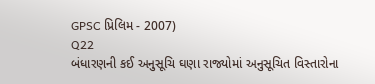GPSC પ્રિલિમ - 2007)
Q22
બંધારણની કઈ અનુસૂચિ ઘણા રાજ્યોમાં અનુસૂચિત વિસ્તારોના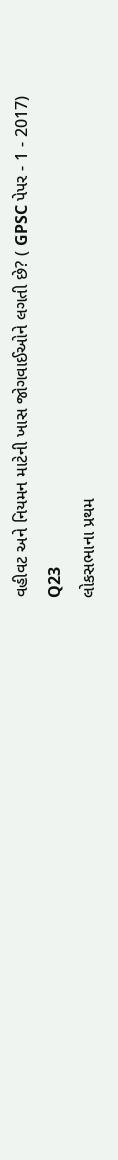વહીવટ અને નિયમન માટેની ખાસ જોગવાઈઓને લગતી છે? ( GPSC પેપર - 1 - 2017)
Q23
લોકસભાના પ્રથમ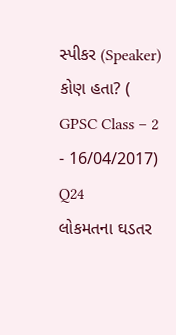સ્પીકર (Speaker) કોણ હતા? ( GPSC Class – 2 - 16/04/2017)
Q24
લોકમતના ઘડતર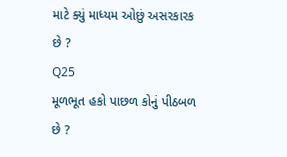માટે ક્યું માધ્યમ ઓછું અસરકારક છે ?
Q25
મૂળભૂત હકો પાછળ કોનું પીઠબળ છે ?